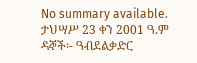No summary available.
ታህሣሥ 23 ቀን 2001 ዓ.ም ዳኞች፡- ዓብደልቃድር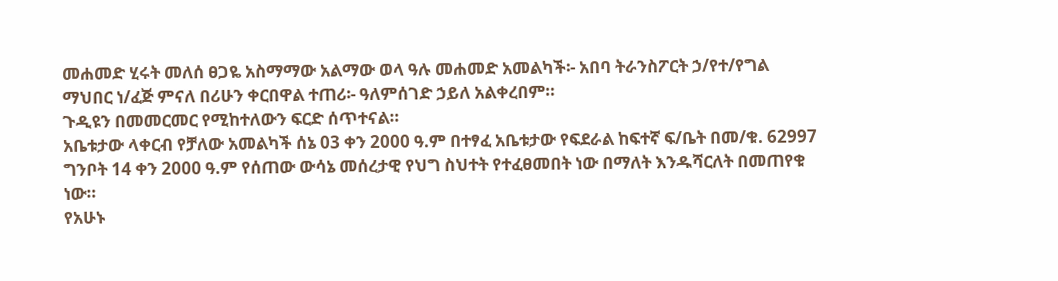መሐመድ ሂሩት መለሰ ፀጋዬ አስማማው አልማው ወላ ዓሉ መሐመድ አመልካች፡- አበባ ትራንስፖርት ኃ/የተ/የግል ማህበር ነ/ፈጅ ምናለ በሪሁን ቀርበዋል ተጠሪ፡- ዓለምሰገድ ኃይለ አልቀረበም።
ጉዲዩን በመመርመር የሚከተለውን ፍርድ ሰጥተናል።
አቤቱታው ላቀርብ የቻለው አመልካች ሰኔ 03 ቀን 2000 ዓ.ም በተፃፈ አቤቱታው የፍደራል ከፍተኛ ፍ/ቤት በመ/ቁ. 62997 ግንቦት 14 ቀን 2000 ዓ.ም የሰጠው ውሳኔ መሰረታዊ የህግ ስህተት የተፈፀመበት ነው በማለት እንዱሻርለት በመጠየቁ ነው።
የአሁኑ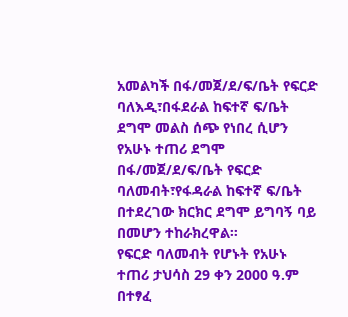አመልካች በፋ/መጀ/ደ/ፍ/ቤት የፍርድ ባለእዲ፣በፋደራል ከፍተኛ ፍ/ቤት ደግሞ መልስ ሰጭ የነበረ ሲሆን የአሁኑ ተጠሪ ደግሞ በፋ/መጀ/ደ/ፍ/ቤት የፍርድ ባለመብት፣የፋዳራል ከፍተኛ ፍ/ቤት በተደረገው ክርክር ደግሞ ይግባኝ ባይ በመሆን ተከራክረዋል።
የፍርድ ባለመብት የሆኑት የአሁኑ ተጠሪ ታህሳስ 29 ቀን 2000 ዓ.ም በተፃፈ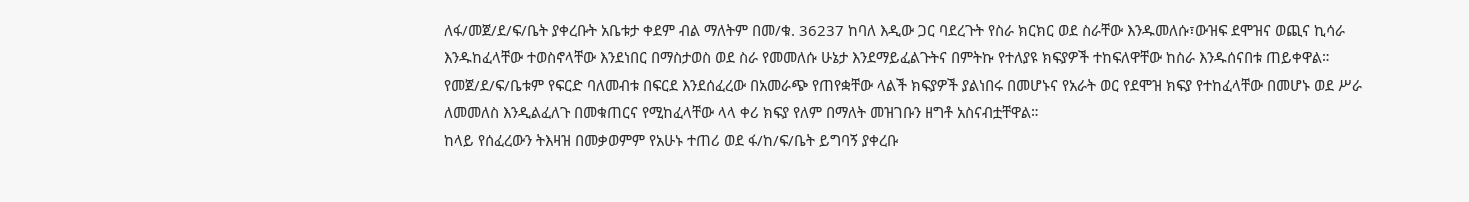ለፋ/መጀ/ደ/ፍ/ቤት ያቀረቡት አቤቱታ ቀደም ብል ማለትም በመ/ቁ. 36237 ከባለ እዲው ጋር ባደረጉት የስራ ክርክር ወደ ስራቸው እንዱመለሱ፣ውዝፍ ደሞዝና ወጪና ኪሳራ እንዱከፈላቸው ተወስኖላቸው እንደነበር በማስታወስ ወደ ስራ የመመለሱ ሁኔታ እንደማይፈልጉትና በምትኩ የተለያዩ ክፍያዎች ተከፍለዋቸው ከስራ እንዱሰናበቱ ጠይቀዋል። የመጀ/ደ/ፍ/ቤቱም የፍርድ ባለመብቱ በፍርደ እንደሰፈረው በአመራጭ የጠየቋቸው ላልች ክፍያዎች ያልነበሩ በመሆኑና የአራት ወር የደሞዝ ክፍያ የተከፈላቸው በመሆኑ ወደ ሥራ ለመመለስ እንዲልፈለጉ በመቁጠርና የሚከፈላቸው ላላ ቀሪ ክፍያ የለም በማለት መዝገቡን ዘግቶ አስናብቷቸዋል።
ከላይ የሰፈረውን ትእዛዝ በመቃወምም የአሁኑ ተጠሪ ወደ ፋ/ከ/ፍ/ቤት ይግባኝ ያቀረቡ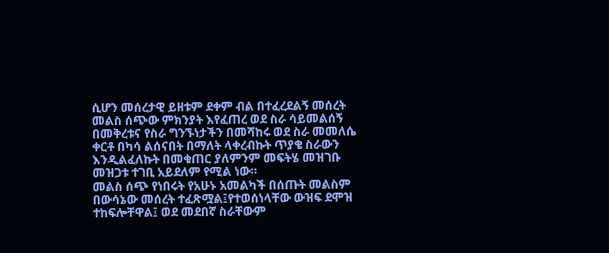ሲሆን መሰረታዊ ይዘቱም ደቀም ብል በተፈረደልኝ መሰረት መልስ ሰጭው ምክንያት እየፈጠረ ወደ ስራ ሳይመልሰኝ በመቅረቱና የስራ ግንኙነታችን በመሻከሩ ወደ ስራ መመለሴ ቀርቶ በካሳ ልሰናበት በማለት ላቀረብኩት ጥያቄ ስራውን እንዲልፈለኩት በመቁጠር ያለምንም መፍትሄ መዝገቡ መዝጋቱ ተገቢ አይደለም የሚል ነው።
መልስ ሰጭ የነበሩት የአሁኑ አመልካች በሰጡት መልስም በውሳኔው መሰረት ተፈጽሟል፤የተወሰነላቸው ውዝፍ ደሞዝ ተከፍሎቸዋል፤ ወደ መደበኛ ስራቸውም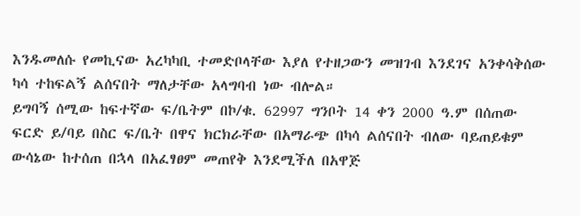እንዱመለሱ የመኪናው አረካካቢ ተመድቦላቸው እያለ የተዘጋውን መዝገብ እንደገና አንቀሳቅሰው ካሳ ተከፍልኝ ልሰናበት ማለታቸው አላግባብ ነው ብሎል።
ይግባኝ ሰሚው ከፍተኛው ፍ/ቤትም በኮ/ቁ. 62997 ግንቦት 14 ቀን 2000 ዓ.ም በሰጠው ፍርድ ይ/ባይ በስር ፍ/ቤት በዋና ክርክራቸው በአማራጭ በካሳ ልሰናበት ብለው ባይጠይቁም ውሳኔው ከተሰጠ በኋላ በአፈፃፀም መጠየቅ እንደሚችለ በአዋጅ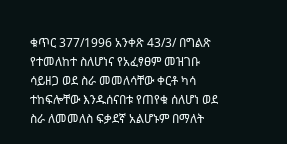ቁጥር 377/1996 አንቀጽ 43/3/ በግልጽ የተመለከተ ስለሆነና የአፈፃፀም መዝገቡ ሳይዘጋ ወደ ስራ መመለሳቸው ቀርቶ ካሳ ተከፍሎቸው እንዱሰናበቱ የጠየቁ ሰለሆነ ወደ ስራ ለመመለስ ፍቃደኛ አልሆኑም በማለት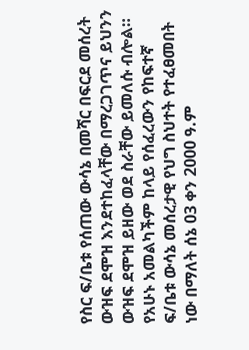የስር ፍ/ቤቱ የሰጠው ውሳኔ በመሻር በፍርደ መሰረት ውዝፍ ደሞዝ እንደተከፈላቸው በማረጋገጥና ይህንን ውዝፍ ደሞዝ ይዘው ወደ ስራቸው ይመለሱ ብሎል።
የአሁኑ አመልካችም ከላይ የሰፈረውን የከፍተኛ ፍ/ቤቱ ውሳኔ መሰረታዊ የህግ ስህተት የተፈፀመበት ነው በማለት ሰኔ 03 ቀን 2000 ዓ.ም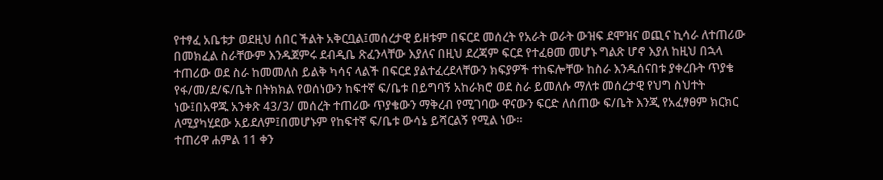የተፃፈ አቤቱታ ወደዚህ ሰበር ችልት አቅርቧል፤መሰረታዊ ይዘቱም በፍርደ መሰረት የአራት ወራት ውዝፍ ደሞዝና ወጪና ኪሳራ ለተጠሪው በመክፈል ስራቸውም እንዱጀምሩ ደብዲቤ ጽፈንላቸው እያለና በዚህ ደረጃም ፍርደ የተፈፀመ መሆኑ ግልጽ ሆኖ እያለ ከዚህ በኋላ ተጠሪው ወደ ስራ ከመመለስ ይልቅ ካሳና ላልች በፍርደ ያልተፈረደላቸውን ክፍያዎች ተከፍሎቸው ከስራ እንዱሰናበቱ ያቀረቡት ጥያቄ የፋ/መ/ደ/ፍ/ቤት በትክክል የወሰነውን ከፍተኛ ፍ/ቤቱ በይግባኝ አከራክሮ ወደ ስራ ይመለሱ ማለቱ መሰረታዊ የህግ ስህተት ነው፤በአዋጁ አንቀጽ 43/3/ መሰረት ተጠሪው ጥያቄውን ማቅረብ የሚገባው ዋናውን ፍርድ ለሰጠው ፍ/ቤት እንጂ የአፈፃፀም ክርክር ለሚያካሂደው አይደለም፤በመሆኑም የከፍተኛ ፍ/ቤቱ ውሳኔ ይሻርልኝ የሚል ነው።
ተጠሪዋ ሐምል 11 ቀን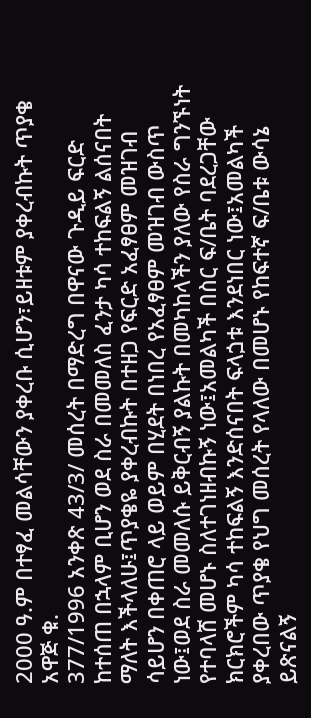2000 ዓ.ም በተፃፈ መልሳቸውን ያቀረቡ ሲሆን፣ይዘቱም ያቀረብኩት ጥያቄ አዋጅ ቁ.
377/1996 አንቀጽ 43/3/ መሰረት በማድረግ በዋናው ጉዲይ ፍርድ ከተሰጠ በኋላም ቢሆን ወደ ስራ በመመለስ ፈንታ ካሳ ተከፍልኝ ልሰናበት ማለት እችላለሁ፤ጥያቄዬ ያቀረብኩት በተዘጋ የፍርድ አፈፃፀም መዝገብ ሳይሆን በቀጠሮ ላይ ወይም በሂደት በነበረ የአፈፃፀም መዝገብ ውስጥ ነው፤ወደ ስራ መመለሱ ይቅርብኝ ያልኩት በመካከላችን ያለው የስራ ግንኙነት የተባላሸ መሆኑ ስለተገነዘብኩኝ ነው፤አመልካች በስር ፍ/ቤት ባደረጋቸው ክርክሮችም ካሳ ተከፍልኝ እንድሰናበት ፍላጏቱ እንደነበር ነው፤አመልካች ያቀረበው ጥያቄ የህግ መሰረት የላለው በመሆኑ የከፍተኛ ፍ/ቤቱ ውሳኔ ይጽናልኝ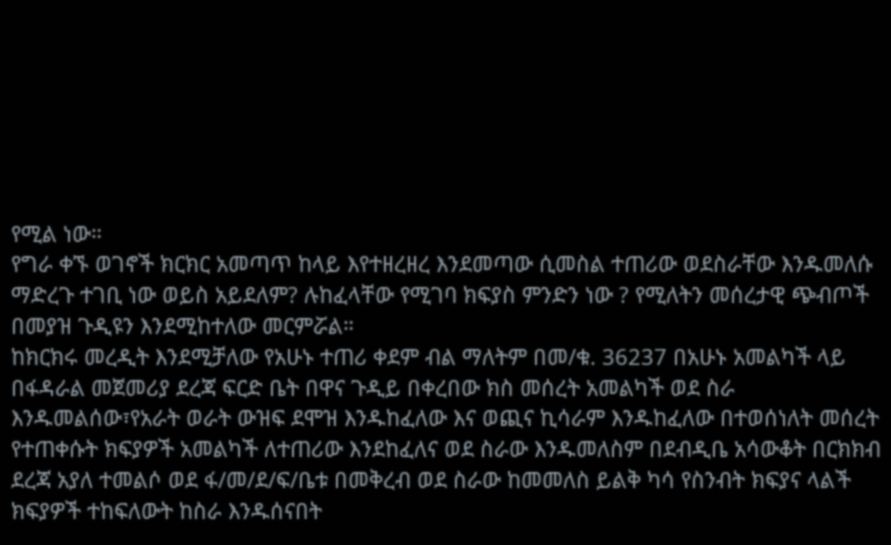የሚል ነው።
የግራ ቀኙ ወገኖች ክርክር አመጣጥ ከላይ እየተዘረዘረ እንደመጣው ሲመስል ተጠሪው ወደስራቸው እንዱመለሱ ማድረጉ ተገቢ ነው ወይስ አይደለም? ሉከፈላቸው የሚገባ ክፍያስ ምንድን ነው ? የሚለትን መሰረታዊ ጭብጦች በመያዝ ጉዲዩን እንደሚከተለው መርምሯል።
ከክርክሩ መረዲት እንደሚቻለው የአሁኑ ተጠሪ ቀደም ብል ማለትም በመ/ቁ. 36237 በአሁኑ አመልካች ላይ በፋዳራል መጀመሪያ ደረጃ ፍርድ ቤት በዋና ጉዲይ በቀረበው ክስ መሰረት አመልካች ወደ ስራ እንዱመልሰው፣የአራት ወራት ውዝፍ ደሞዝ እንዱከፈለው እና ወጪና ኪሳራም እንዱከፈለው በተወሰነለት መሰረት የተጠቀሱት ክፍያዎች አመልካች ለተጠሪው እንደከፈለና ወደ ስራው እንዱመለስም በደብዲቤ አሳውቆት በርክክብ ደረጃ አያለ ተመልሶ ወደ ፋ/መ/ደ/ፍ/ቤቱ በመቅረብ ወደ ስራው ከመመለስ ይልቅ ካሳ የስንብት ክፍያና ላልች ክፍያዎች ተከፍለውት ከስራ እንዱሰናበት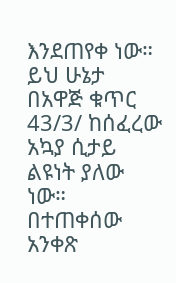እንደጠየቀ ነው። ይህ ሁኔታ በአዋጅ ቁጥር 43/3/ ከሰፈረው አኳያ ሲታይ ልዩነት ያለው ነው። በተጠቀሰው አንቀጽ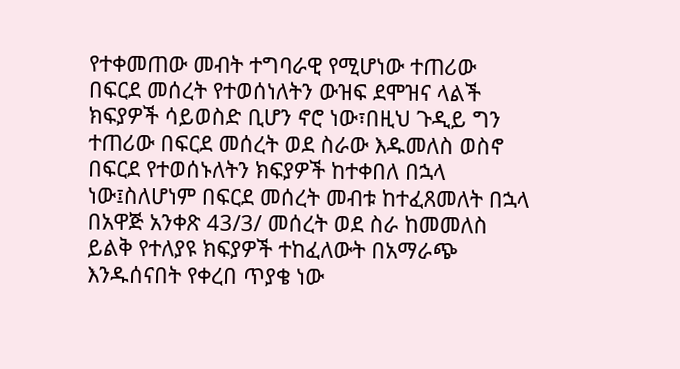የተቀመጠው መብት ተግባራዊ የሚሆነው ተጠሪው በፍርደ መሰረት የተወሰነለትን ውዝፍ ደሞዝና ላልች ክፍያዎች ሳይወስድ ቢሆን ኖሮ ነው፣በዚህ ጉዲይ ግን ተጠሪው በፍርደ መሰረት ወደ ስራው እዱመለስ ወስኖ በፍርደ የተወሰኑለትን ክፍያዎች ከተቀበለ በኋላ ነው፤ስለሆነም በፍርደ መሰረት መብቱ ከተፈጸመለት በኋላ በአዋጅ አንቀጽ 43/3/ መሰረት ወደ ስራ ከመመለስ ይልቅ የተለያዩ ክፍያዎች ተከፈለውት በአማራጭ እንዱሰናበት የቀረበ ጥያቄ ነው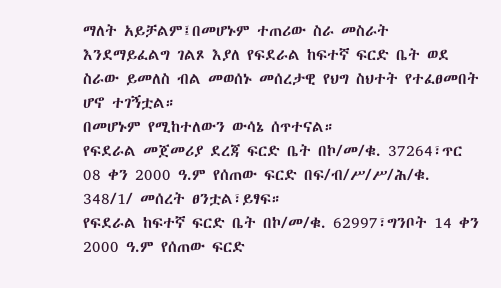ማለት አይቻልም፤በመሆኑም ተጠሪው ስራ መስራት እንደማይፈልግ ገልጾ እያለ የፍደራል ከፍተኛ ፍርድ ቤት ወደ ስራው ይመለስ ብል መወሰኑ መሰረታዊ የህግ ስህተት የተፈፀመበት ሆኖ ተገኝቷል።
በመሆኑም የሚከተለውን ውሳኔ ሰጥተናል።
የፍደራል መጀመሪያ ደረጃ ፍርድ ቤት በኮ/መ/ቁ. 37264፣ጥር 08 ቀን 2000 ዓ.ም የሰጠው ፍርድ በፍ/ብ/ሥ/ሥ/ሕ/ቁ. 348/1/ መሰረት ፀንቷል፣ይፃፍ።
የፍደራል ከፍተኛ ፍርድ ቤት በኮ/መ/ቁ. 62997፣ግንቦት 14 ቀን 2000 ዓ.ም የሰጠው ፍርድ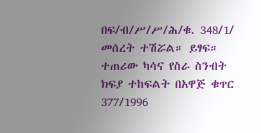በፍ/ብ/ሥ/ሥ/ሕ/ቁ. 348/1/ መሰረት ተሽሯል። ይፃፍ።
ተጠሪው ካሳና የስራ ስንብት ክፍያ ተከፍልት በአዋጅ ቁጥር 377/1996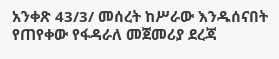አንቀጽ 43/3/ መሰረት ከሥራው እንዱሰናበት የጠየቀው የፋዳራለ መጀመሪያ ደረጃ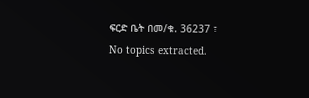ፍርድ ቤት በመ/ቁ. 36237 ፣
No topics extracted.